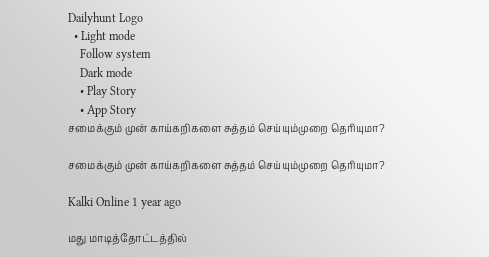Dailyhunt Logo
  • Light mode
    Follow system
    Dark mode
    • Play Story
    • App Story
சமைக்கும் முன் காய்கறிகளை சுத்தம் செய்யும்முறை தெரியுமா?

சமைக்கும் முன் காய்கறிகளை சுத்தம் செய்யும்முறை தெரியுமா?

Kalki Online 1 year ago

மது மாடித்தோட்டத்தில்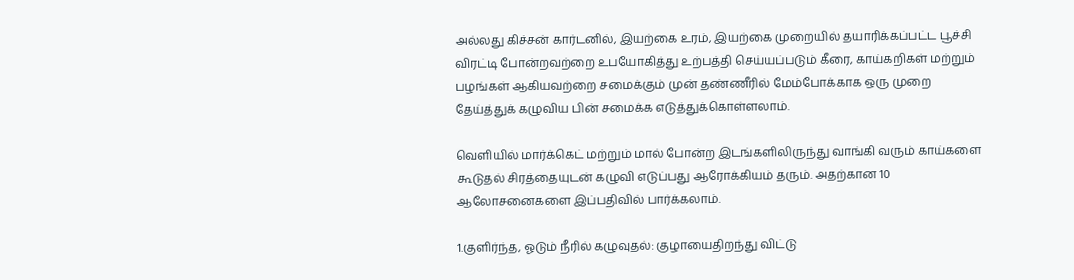அல்லது கிச்சன் கார்டனில், இயற்கை உரம், இயற்கை முறையில் தயாரிக்கப்பட்ட பூச்சி விரட்டி போன்றவற்றை உபயோகித்து உற்பத்தி செய்யப்படும் கீரை, காய்கறிகள் மற்றும் பழங்கள் ஆகியவற்றை சமைக்கும் முன் தண்ணீரில் மேம்போக்காக ஒரு முறை தேய்த்துக் கழுவிய பின் சமைக்க எடுத்துக்கொள்ளலாம்.

வெளியில் மார்க்கெட் மற்றும் மால் போன்ற இடங்களிலிருந்து வாங்கி வரும் காய்களை கூடுதல் சிரத்தையுடன் கழுவி எடுப்பது ஆரோக்கியம் தரும். அதற்கான 10 ஆலோசனைகளை இப்பதிவில் பார்க்கலாம்.

1.குளிர்ந்த, ஓடும் நீரில் கழுவுதல்: குழாயைதிறந்து விட்டு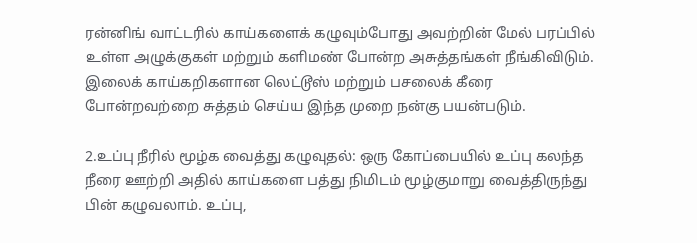ரன்னிங் வாட்டரில் காய்களைக் கழுவும்போது அவற்றின் மேல் பரப்பில் உள்ள அழுக்குகள் மற்றும் களிமண் போன்ற அசுத்தங்கள் நீங்கிவிடும். இலைக் காய்கறிகளான லெட்டூஸ் மற்றும் பசலைக் கீரை போன்றவற்றை சுத்தம் செய்ய இந்த முறை நன்கு பயன்படும்.

2.உப்பு நீரில் மூழ்க வைத்து கழுவுதல்: ஒரு கோப்பையில் உப்பு கலந்த நீரை ஊற்றி அதில் காய்களை பத்து நிமிடம் மூழ்குமாறு வைத்திருந்து பின் கழுவலாம். உப்பு,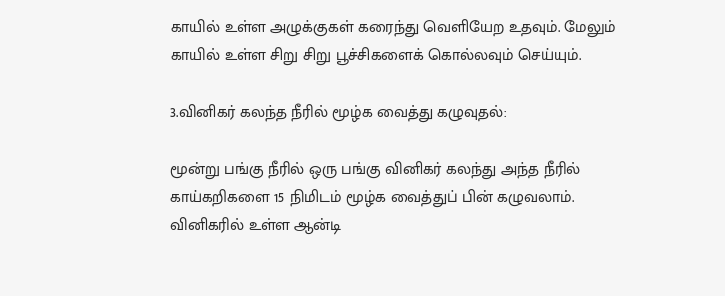காயில் உள்ள அழுக்குகள் கரைந்து வெளியேற உதவும். மேலும் காயில் உள்ள சிறு சிறு பூச்சிகளைக் கொல்லவும் செய்யும்.

3.வினிகர் கலந்த நீரில் மூழ்க வைத்து கழுவுதல்:

மூன்று பங்கு நீரில் ஒரு பங்கு வினிகர் கலந்து அந்த நீரில் காய்கறிகளை 15 நிமிடம் மூழ்க வைத்துப் பின் கழுவலாம். வினிகரில் உள்ள ஆன்டி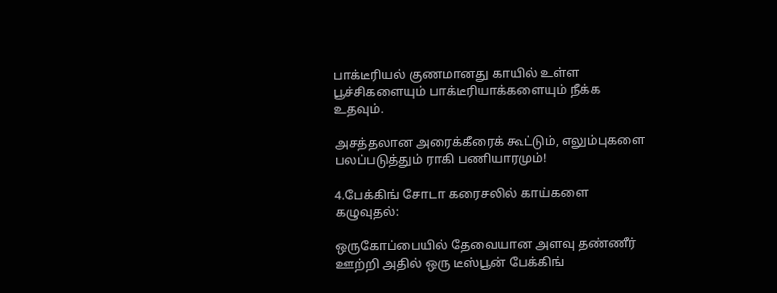பாக்டீரியல் குணமானது காயில் உள்ள பூச்சிகளையும் பாக்டீரியாக்களையும் நீக்க உதவும்.

அசத்தலான அரைக்கீரைக் கூட்டும், எலும்புகளை பலப்படுத்தும் ராகி பணியாரமும்!

4.பேக்கிங் சோடா கரைசலில் காய்களை கழுவுதல்:

ஒருகோப்பையில் தேவையான அளவு தண்ணீர் ஊற்றி அதில் ஒரு டீஸ்பூன் பேக்கிங்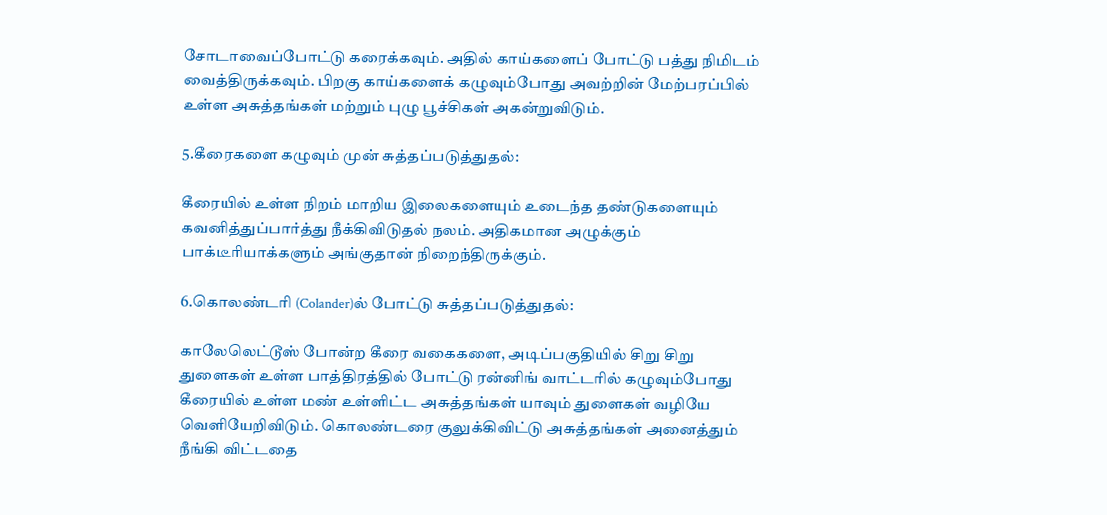சோடாவைப்போட்டு கரைக்கவும். அதில் காய்களைப் போட்டு பத்து நிமிடம் வைத்திருக்கவும். பிறகு காய்களைக் கழுவும்போது அவற்றின் மேற்பரப்பில் உள்ள அசுத்தங்கள் மற்றும் புழு பூச்சிகள் அகன்றுவிடும்.

5.கீரைகளை கழுவும் முன் சுத்தப்படுத்துதல்:

கீரையில் உள்ள நிறம் மாறிய இலைகளையும் உடைந்த தண்டுகளையும் கவனித்துப்பார்த்து நீக்கிவிடுதல் நலம். அதிகமான அழுக்கும் பாக்டீரியாக்களும் அங்குதான் நிறைந்திருக்கும்.

6.கொலண்டரி (Colander)ல் போட்டு சுத்தப்படுத்துதல்:

காலேலெட்டூஸ் போன்ற கீரை வகைகளை, அடிப்பகுதியில் சிறு சிறு துளைகள் உள்ள பாத்திரத்தில் போட்டு ரன்னிங் வாட்டரில் கழுவும்போது கீரையில் உள்ள மண் உள்ளிட்ட அசுத்தங்கள் யாவும் துளைகள் வழியே வெளியேறிவிடும். கொலண்டரை குலுக்கிவிட்டு அசுத்தங்கள் அனைத்தும் நீங்கி விட்டதை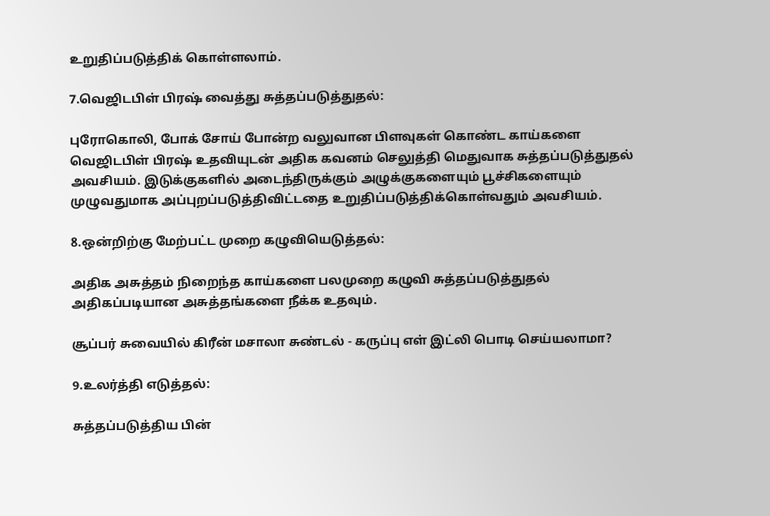உறுதிப்படுத்திக் கொள்ளலாம்.

7.வெஜிடபிள் பிரஷ் வைத்து சுத்தப்படுத்துதல்:

புரோகொலி, போக் சோய் போன்ற வலுவான பிளவுகள் கொண்ட காய்களை வெஜிடபிள் பிரஷ் உதவியுடன் அதிக கவனம் செலுத்தி மெதுவாக சுத்தப்படுத்துதல் அவசியம். இடுக்குகளில் அடைந்திருக்கும் அழுக்குகளையும் பூச்சிகளையும் முழுவதுமாக அப்புறப்படுத்திவிட்டதை உறுதிப்படுத்திக்கொள்வதும் அவசியம்.

8.ஒன்றிற்கு மேற்பட்ட முறை கழுவியெடுத்தல்:

அதிக அசுத்தம் நிறைந்த காய்களை பலமுறை கழுவி சுத்தப்படுத்துதல் அதிகப்படியான அசுத்தங்களை நீக்க உதவும்.

சூப்பர் சுவையில் கிரீன் மசாலா சுண்டல் - கருப்பு எள் இட்லி பொடி செய்யலாமா?

9.உலர்த்தி எடுத்தல்:

சுத்தப்படுத்திய பின்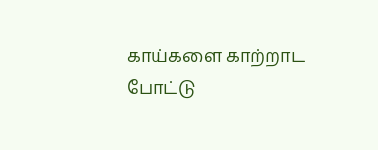காய்களை காற்றாட போட்டு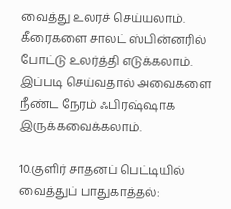வைத்து உலரச் செய்யலாம். கீரைகளை சாலட் ஸ்பின்னரில் போட்டு உலர்த்தி எடுக்கலாம். இப்படி செய்வதால் அவைகளை நீண்ட நேரம் ஃபிரஷ்ஷாக இருக்கவைக்கலாம்.

10.குளிர் சாதனப் பெட்டியில் வைத்துப் பாதுகாத்தல்: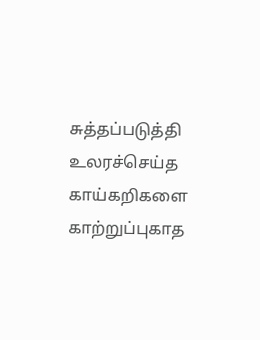சுத்தப்படுத்தி உலரச்செய்த காய்கறிகளை காற்றுப்புகாத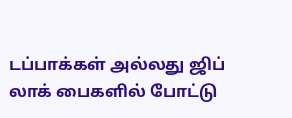டப்பாக்கள் அல்லது ஜிப் லாக் பைகளில் போட்டு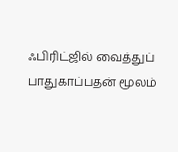ஃபிரிட்ஜில் வைத்துப் பாதுகாப்பதன் மூலம்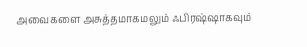அவைகளை அசுத்தமாகமலும் ஃபிரஷ்ஷாகவும்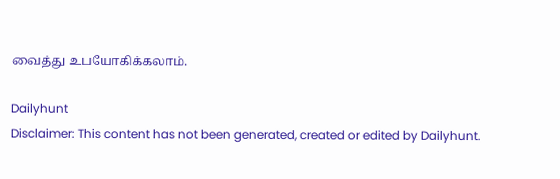வைத்து உபயோகிக்கலாம்.

Dailyhunt
Disclaimer: This content has not been generated, created or edited by Dailyhunt.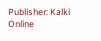Publisher: Kalki Online